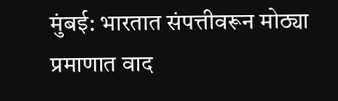मुंबई: भारतात संपत्तीवरून मोठ्या प्रमाणात वाद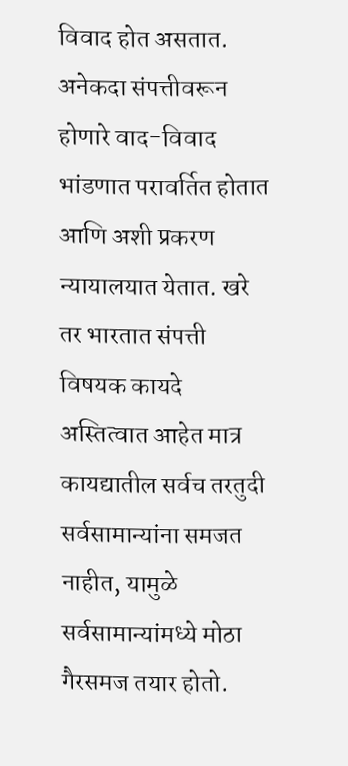विवाद होत असतात. अनेकदा संपत्तीवरून होणारे वाद-विवाद भांडणात परावर्तित होतात आणि अशी प्रकरण न्यायालयात येतात. खरे तर भारतात संपत्ती विषयक कायदे अस्तित्वात आहेत मात्र कायद्यातील सर्वच तरतुदी सर्वसामान्यांना समजत नाहीत, यामुळे सर्वसामान्यांमध्ये मोठा गैरसमज तयार होतो.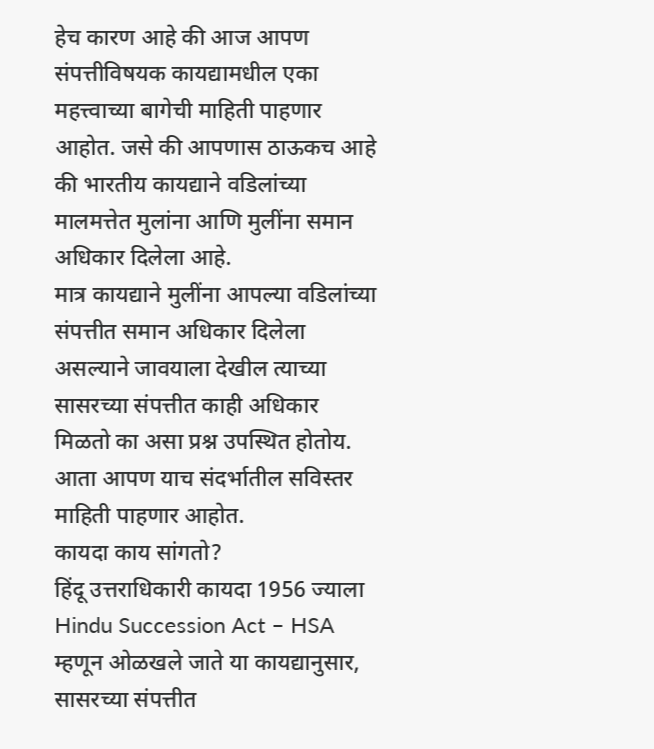हेच कारण आहे की आज आपण संपत्तीविषयक कायद्यामधील एका महत्त्वाच्या बागेची माहिती पाहणार आहोत. जसे की आपणास ठाऊकच आहे की भारतीय कायद्याने वडिलांच्या मालमत्तेत मुलांना आणि मुलींना समान अधिकार दिलेला आहे.
मात्र कायद्याने मुलींना आपल्या वडिलांच्या संपत्तीत समान अधिकार दिलेला असल्याने जावयाला देखील त्याच्या सासरच्या संपत्तीत काही अधिकार मिळतो का असा प्रश्न उपस्थित होतोय. आता आपण याच संदर्भातील सविस्तर माहिती पाहणार आहोत.
कायदा काय सांगतो?
हिंदू उत्तराधिकारी कायदा 1956 ज्याला Hindu Succession Act – HSA म्हणून ओळखले जाते या कायद्यानुसार, सासरच्या संपत्तीत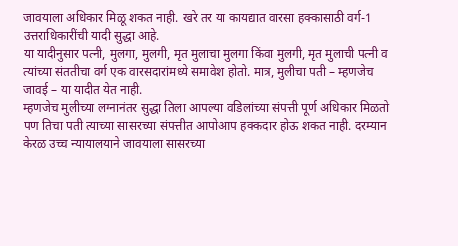जावयाला अधिकार मिळू शकत नाही. खरे तर या कायद्यात वारसा हक्कासाठी वर्ग-1 उत्तराधिकारींची यादी सुद्धा आहे.
या यादीनुसार पत्नी, मुलगा, मुलगी, मृत मुलाचा मुलगा किंवा मुलगी, मृत मुलाची पत्नी व त्यांच्या संततीचा वर्ग एक वारसदारांमध्ये समावेश होतो. मात्र, मुलीचा पती – म्हणजेच जावई – या यादीत येत नाही.
म्हणजेच मुलीच्या लग्नानंतर सुद्धा तिला आपल्या वडिलांच्या संपत्ती पूर्ण अधिकार मिळतो पण तिचा पती त्याच्या सासरच्या संपत्तीत आपोआप हक्कदार होऊ शकत नाही. दरम्यान केरळ उच्च न्यायालयाने जावयाला सासरच्या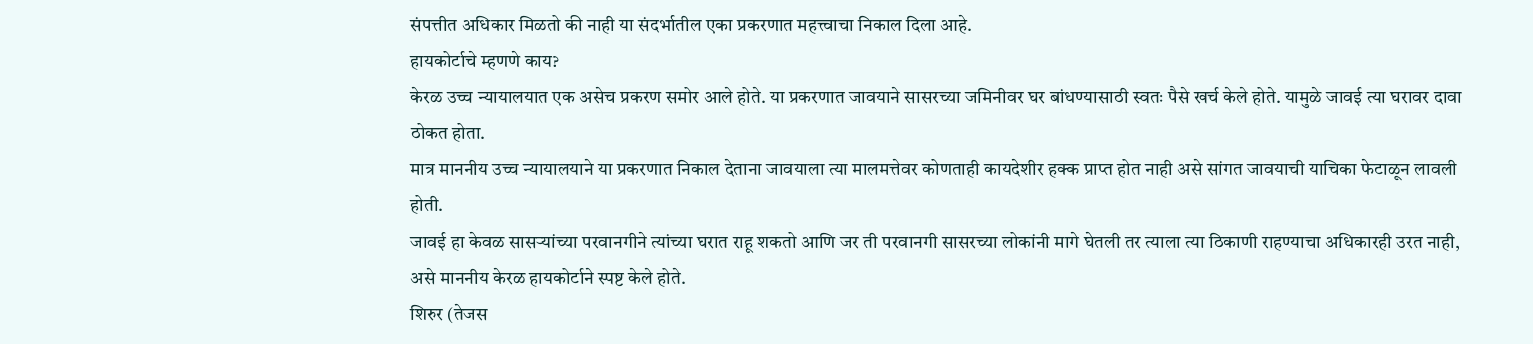संपत्तीत अधिकार मिळतो की नाही या संदर्भातील एका प्रकरणात महत्त्वाचा निकाल दिला आहे.
हायकोर्टाचे म्हणणे काय?
केरळ उच्च न्यायालयात एक असेच प्रकरण समोर आले होते. या प्रकरणात जावयाने सासरच्या जमिनीवर घर बांधण्यासाठी स्वतः पैसे खर्च केले होते. यामुळे जावई त्या घरावर दावा ठोकत होता.
मात्र माननीय उच्च न्यायालयाने या प्रकरणात निकाल देताना जावयाला त्या मालमत्तेवर कोणताही कायदेशीर हक्क प्राप्त होत नाही असे सांगत जावयाची याचिका फेटाळून लावली होती.
जावई हा केवळ सासऱ्यांच्या परवानगीने त्यांच्या घरात राहू शकतो आणि जर ती परवानगी सासरच्या लोकांनी मागे घेतली तर त्याला त्या ठिकाणी राहण्याचा अधिकारही उरत नाही, असे माननीय केरळ हायकोर्टाने स्पष्ट केले होते.
शिरुर (तेजस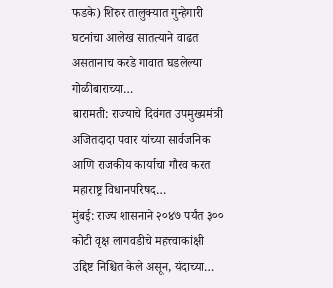फडके) शिरुर तालुक्यात गुन्हेगारी घटनांचा आलेख सातत्याने वाढत असतानाच करडे गावात घडलेल्या गोळीबाराच्या…
बारामती: राज्याचे दिवंगत उपमुख्यमंत्री अजितदादा पवार यांच्या सार्वजनिक आणि राजकीय कार्याचा गौरव करत महाराष्ट्र विधानपरिषद…
मुंबई: राज्य शासनाने २०४७ पर्यंत ३०० कोटी वृक्ष लागवडीचे महत्त्वाकांक्षी उद्दिष्ट निश्चित केले असून, यंदाच्या…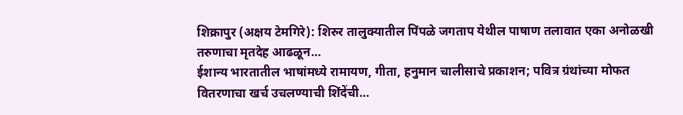शिक्रापुर (अक्षय टेमगिरे): शिरुर तालुक्यातील पिंपळे जगताप येथील पाषाण तलावात एका अनोळखी तरुणाचा मृतदेह आढळून…
ईशान्य भारतातील भाषांमध्ये रामायण, गीता, हनुमान चालीसाचे प्रकाशन; पवित्र ग्रंथांच्या मोफत वितरणाचा खर्च उचलण्याची शिंदेंची…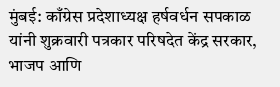मुंबई: काँग्रेस प्रदेशाध्यक्ष हर्षवर्धन सपकाळ यांनी शुक्रवारी पत्रकार परिषदेत केंद्र सरकार, भाजप आणि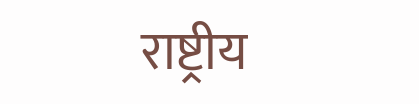राष्ट्रीय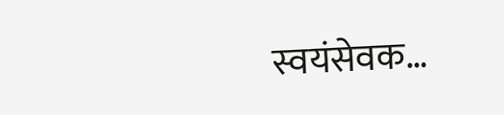स्वयंसेवक…